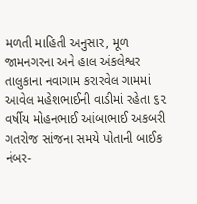મળતી માહિતી અનુસાર, મૂળ જામનગરના અને હાલ અંકલેશ્વર તાલુકાના નવાગામ કરારવેલ ગામમાં આવેલ મહેશભાઈની વાડીમાં રહેતા ૬૨ વર્ષીય મોહનભાઈ આંબાભાઈ અકબરી ગતરોજ સાંજના સમયે પોતાની બાઈક નંબર-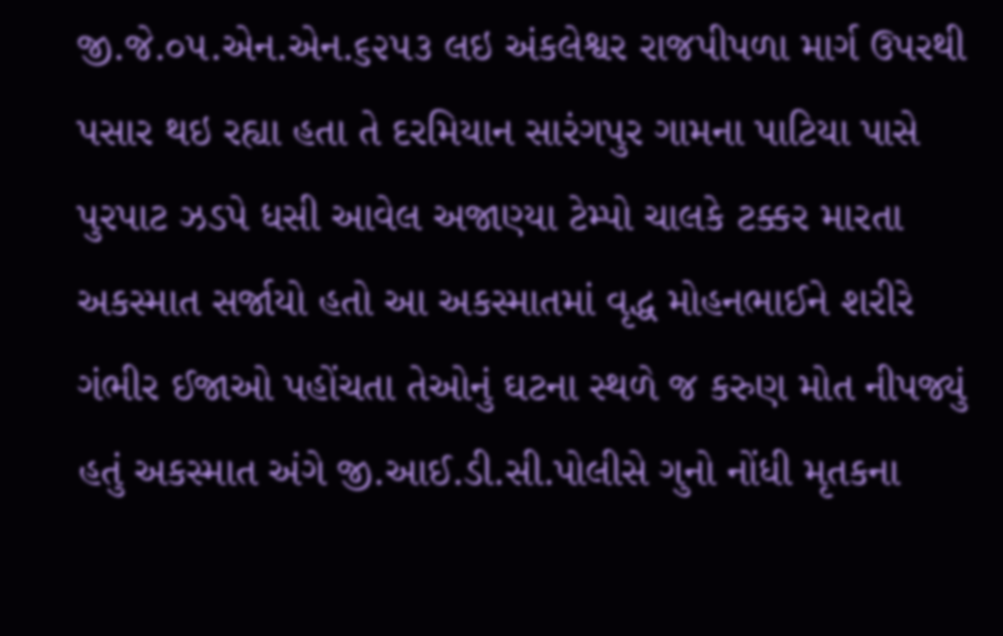જી.જે.૦૫.એન.એન.૬૨૫૩ લઇ અંકલેશ્વર રાજપીપળા માર્ગ ઉપરથી પસાર થઇ રહ્યા હતા તે દરમિયાન સારંગપુર ગામના પાટિયા પાસે પુરપાટ ઝડપે ધસી આવેલ અજાણ્યા ટેમ્પો ચાલકે ટક્કર મારતા અકસ્માત સર્જાયો હતો આ અકસ્માતમાં વૃદ્ધ મોહનભાઈને શરીરે ગંભીર ઈજાઓ પહોંચતા તેઓનું ઘટના સ્થળે જ કરુણ મોત નીપજ્યું હતું અકસ્માત અંગે જી.આઈ.ડી.સી.પોલીસે ગુનો નોંધી મૃતકના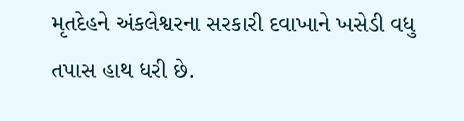મૃતદેહને અંકલેશ્વરના સરકારી દવાખાને ખસેડી વધુ તપાસ હાથ ધરી છે.